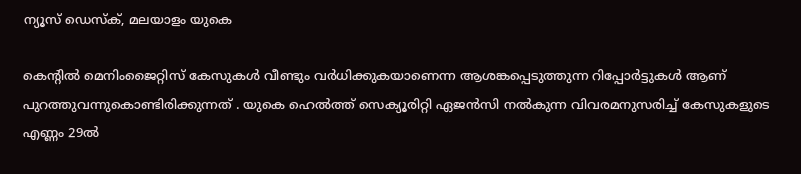ന്യൂസ് ഡെസ്ക്, മലയാളം യുകെ

കെന്റിൽ മെനിംജൈറ്റിസ് കേസുകൾ വീണ്ടും വർധിക്കുകയാണെന്ന ആശങ്കപ്പെടുത്തുന്ന റിപ്പോർട്ടുകൾ ആണ് പുറത്തുവന്നുകൊണ്ടിരിക്കുന്നത് . യുകെ ഹെൽത്ത് സെക്യൂരിറ്റി ഏജൻസി നൽകുന്ന വിവരമനുസരിച്ച് കേസുകളുടെ എണ്ണം 29ൽ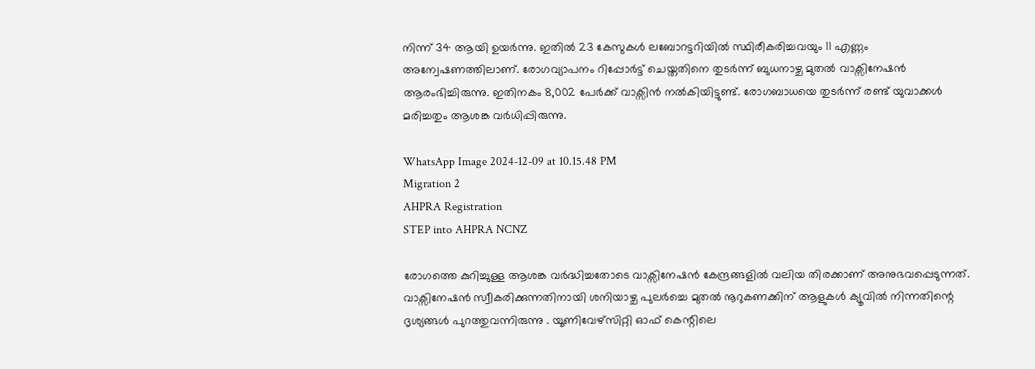നിന്ന് 34 ആയി ഉയർന്നു. ഇതിൽ 23 കേസുകൾ ലബോറട്ടറിയിൽ സ്ഥിരീകരിച്ചവയും 11 എണ്ണം അന്വേഷണത്തിലാണ്. രോഗവ്യാപനം റിപ്പോർട്ട് ചെയ്തതിനെ തുടർന്ന് ബുധനാഴ്ച മുതൽ വാക്സിനേഷൻ ആരംഭിച്ചിരുന്നു. ഇതിനകം 8,002 പേർക്ക് വാക്സിൻ നൽകിയിട്ടുണ്ട്. രോഗബാധയെ തുടർന്ന് രണ്ട് യുവാക്കൾ മരിച്ചതും ആശങ്ക വർധിപ്പിരുന്നു.

WhatsApp Image 2024-12-09 at 10.15.48 PM
Migration 2
AHPRA Registration
STEP into AHPRA NCNZ

രോഗത്തെ കുറിച്ചുള്ള ആശങ്ക വർദ്ധിച്ചതോടെ വാക്സിനേഷൻ കേന്ദ്രങ്ങളിൽ വലിയ തിരക്കാണ് അനുഭവപ്പെടുന്നത്. വാക്സിനേഷൻ സ്വീകരിക്കുന്നതിനായി ശനിയാഴ്ച പുലർച്ചെ മുതൽ നൂറുകണക്കിന് ആളുകൾ ക്യൂവിൽ നിന്നതിന്റെ ദൃശ്യങ്ങൾ പുറത്തുവന്നിരുന്നു . യൂണിവേഴ്സിറ്റി ഓഫ് കെന്റിലെ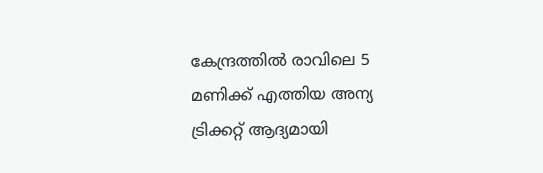കേന്ദ്രത്തിൽ രാവിലെ 5 മണിക്ക് എത്തിയ അന്യ ട്രിക്കറ്റ് ആദ്യമായി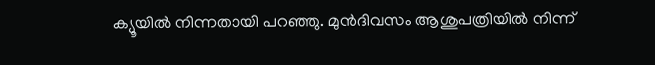ക്യൂയിൽ നിന്നതായി പറഞ്ഞു. മുൻദിവസം ആശുപത്രിയിൽ നിന്ന്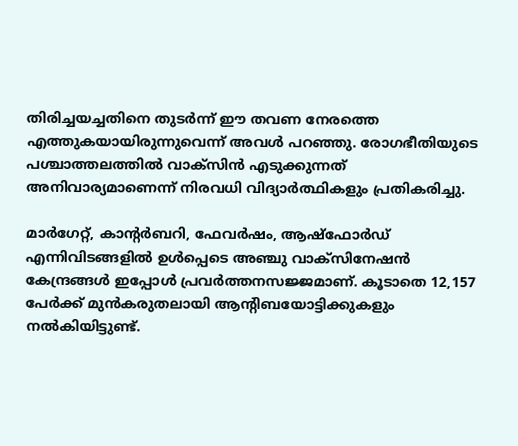തിരിച്ചയച്ചതിനെ തുടർന്ന് ഈ തവണ നേരത്തെ എത്തുകയായിരുന്നുവെന്ന് അവൾ പറഞ്ഞു. രോഗഭീതിയുടെ പശ്ചാത്തലത്തിൽ വാക്സിൻ എടുക്കുന്നത് അനിവാര്യമാണെന്ന് നിരവധി വിദ്യാർത്ഥികളും പ്രതികരിച്ചു.

മാർഗേറ്റ്, കാന്റർബറി, ഫേവർഷം, ആഷ്‌ഫോർഡ് എന്നിവിടങ്ങളിൽ ഉൾപ്പെടെ അഞ്ചു വാക്സിനേഷൻ കേന്ദ്രങ്ങൾ ഇപ്പോൾ പ്രവർത്തനസജ്ജമാണ്. കൂടാതെ 12,157 പേർക്ക് മുൻകരുതലായി ആന്റിബയോട്ടിക്കുകളും നൽകിയിട്ടുണ്ട്.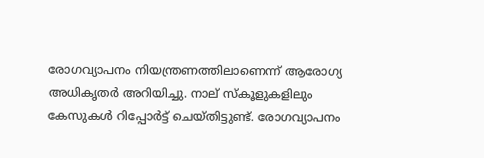രോഗവ്യാപനം നിയന്ത്രണത്തിലാണെന്ന് ആരോഗ്യ അധികൃതർ അറിയിച്ചു. നാല് സ്കൂളുകളിലും കേസുകൾ റിപ്പോർട്ട് ചെയ്തിട്ടുണ്ട്. രോഗവ്യാപനം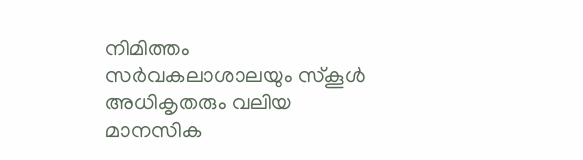നിമിത്തം സർവകലാശാലയും സ്കൂൾ അധികൃതരും വലിയ മാനസിക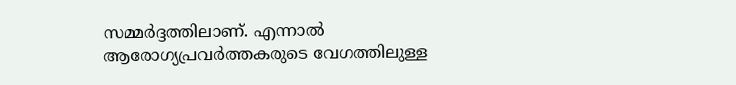സമ്മർദ്ദത്തിലാണ്. എന്നാൽ ആരോഗ്യപ്രവർത്തകരുടെ വേഗത്തിലുള്ള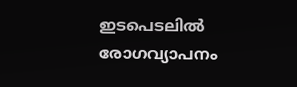ഇടപെടലിൽ രോഗവ്യാപനം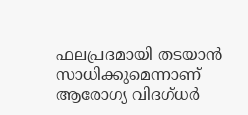ഫലപ്രദമായി തടയാൻ സാധിക്കുമെന്നാണ് ആരോഗ്യ വിദഗ്ധർ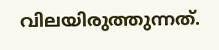വിലയിരുത്തുന്നത്.